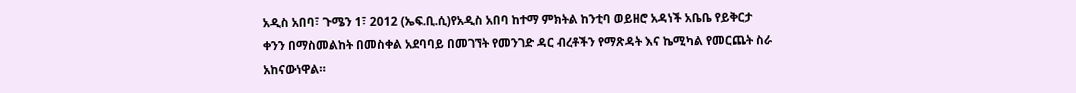አዲስ አበባ፣ ጉሜን 1፣ 2012 (ኤፍ.ቢ.ሲ)የአዲስ አበባ ከተማ ምክትል ከንቲባ ወይዘሮ አዳነች አቤቤ የይቅርታ ቀንን በማስመልከት በመስቀል አደባባይ በመገኘት የመንገድ ዳር ብረቶችን የማጽዳት እና ኬሚካል የመርጨት ስራ አከናውነዋል።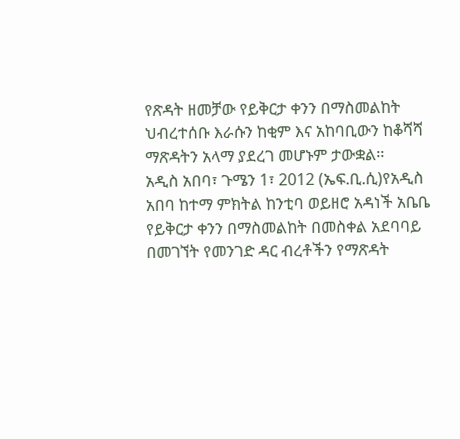የጽዳት ዘመቻው የይቅርታ ቀንን በማስመልከት ህብረተሰቡ እራሱን ከቂም እና አከባቢውን ከቆሻሻ ማጽዳትን አላማ ያደረገ መሆኑም ታውቋል፡፡
አዲስ አበባ፣ ጉሜን 1፣ 2012 (ኤፍ.ቢ.ሲ)የአዲስ አበባ ከተማ ምክትል ከንቲባ ወይዘሮ አዳነች አቤቤ የይቅርታ ቀንን በማስመልከት በመስቀል አደባባይ በመገኘት የመንገድ ዳር ብረቶችን የማጽዳት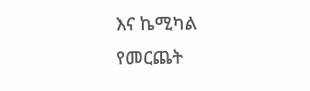እና ኬሚካል የመርጨት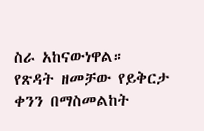ስራ አከናውነዋል።
የጽዳት ዘመቻው የይቅርታ ቀንን በማስመልከት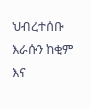ህብረተሰቡ እራሱን ከቂም እና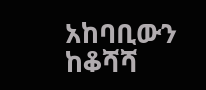አከባቢውን ከቆሻሻ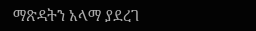ማጽዳትን አላማ ያደረገ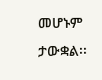መሆኑም ታውቋል፡፡